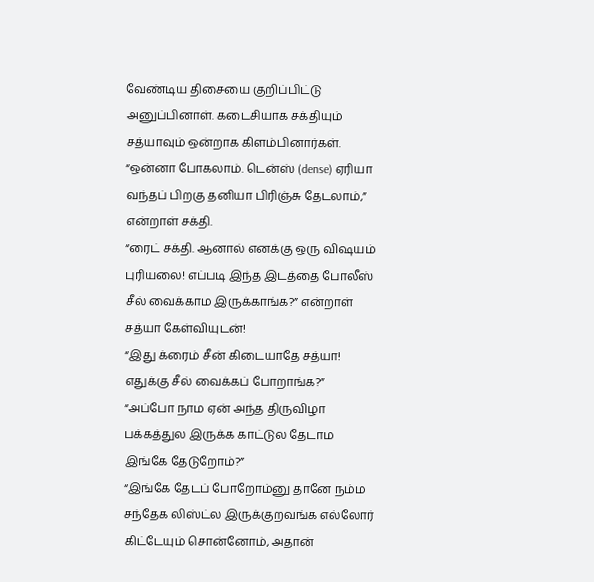வேண்டிய திசையை குறிப்பிட்டு அனுப்பினாள். கடைசியாக சக்தியும் சத்யாவும் ஒன்றாக கிளம்பினார்கள்.
“ஒன்னா போகலாம். டென்ஸ் (dense) ஏரியா வந்தப் பிறகு தனியா பிரிஞ்சு தேடலாம்,” என்றாள் சக்தி.
“ரைட் சக்தி. ஆனால் எனக்கு ஒரு விஷயம் புரியலை! எப்படி இந்த இடத்தை போலீஸ் சீல் வைக்காம இருக்காங்க?” என்றாள் சத்யா கேள்வியுடன்!
“இது க்ரைம் சீன் கிடையாதே சத்யா! எதுக்கு சீல் வைக்கப் போறாங்க?”
“அப்போ நாம ஏன் அந்த திருவிழா பக்கத்துல இருக்க காட்டுல தேடாம இங்கே தேடுறோம்?”
“இங்கே தேடப் போறோம்னு தானே நம்ம சந்தேக லிஸ்ட்ல இருக்குறவங்க எல்லோர் கிட்டேயும் சொன்னோம், அதான்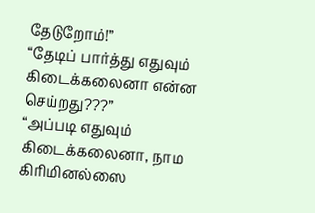தேடுறோம்!”
“தேடிப் பார்த்து எதுவும் கிடைக்கலைனா என்ன செய்றது???”
“அப்படி எதுவும் கிடைக்கலைனா, நாம கிரிமினல்ஸை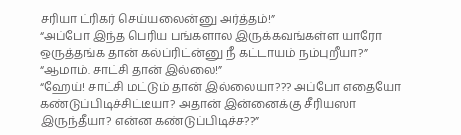சரியா ட்ரிகர் செய்யலைன்னு அர்த்தம்!”
“அப்போ இந்த பெரிய பங்களால இருக்கவங்கள்ள யாரோ ஒருத்தங்க தான் கல்ப்ரிட்ன்னு நீ கட்டாயம் நம்புறீயா?”
“ஆமாம். சாட்சி தான் இல்லை!”
“ஹேய்! சாட்சி மட்டும் தான் இல்லையா??? அப்போ எதையோ கண்டுப்பிடிச்சிட்டீயா? அதான் இன்னைக்கு சீரியஸா இருந்தீயா? என்ன கண்டுப்பிடிச்ச??”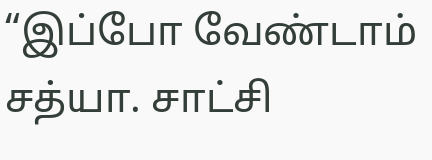“இப்போ வேண்டாம் சத்யா. சாட்சி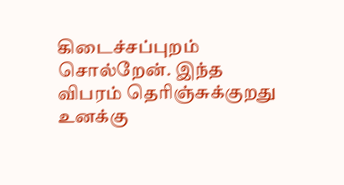கிடைச்சப்புறம் சொல்றேன். இந்த விபரம் தெரிஞ்சுக்குறது உனக்கு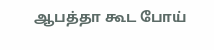ஆபத்தா கூட போய்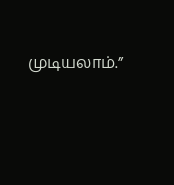முடியலாம்.”